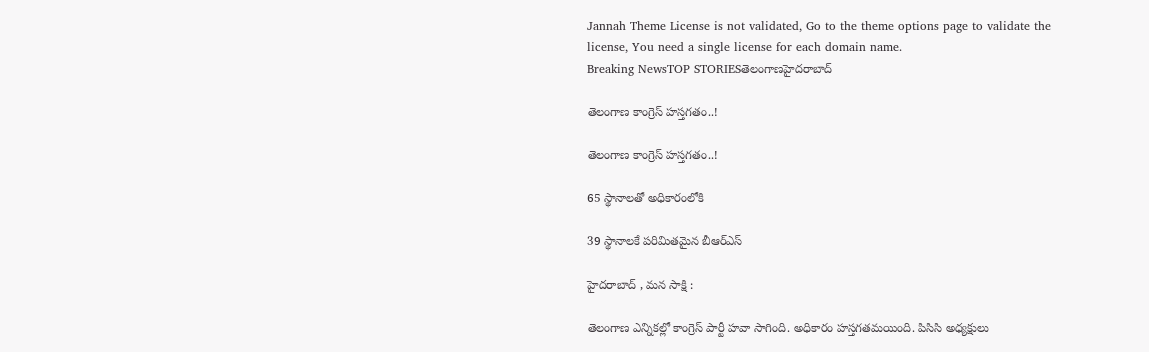Jannah Theme License is not validated, Go to the theme options page to validate the license, You need a single license for each domain name.
Breaking NewsTOP STORIESతెలంగాణహైదరాబాద్

తెలంగాణ కాంగ్రెస్ హస్తగతం..!

తెలంగాణ కాంగ్రెస్ హస్తగతం..!

65 స్థానాలతో అధికారంలోకి

39 స్థానాలకే పరిమితమైన బీఆర్ఎస్

హైదరాబాద్ , మన సాక్షి :

తెలంగాణ ఎన్నికల్లో కాంగ్రెస్ పార్టీ హవా సాగింది. అధికారం హస్తగతమయింది. పిసిసి అధ్యక్షులు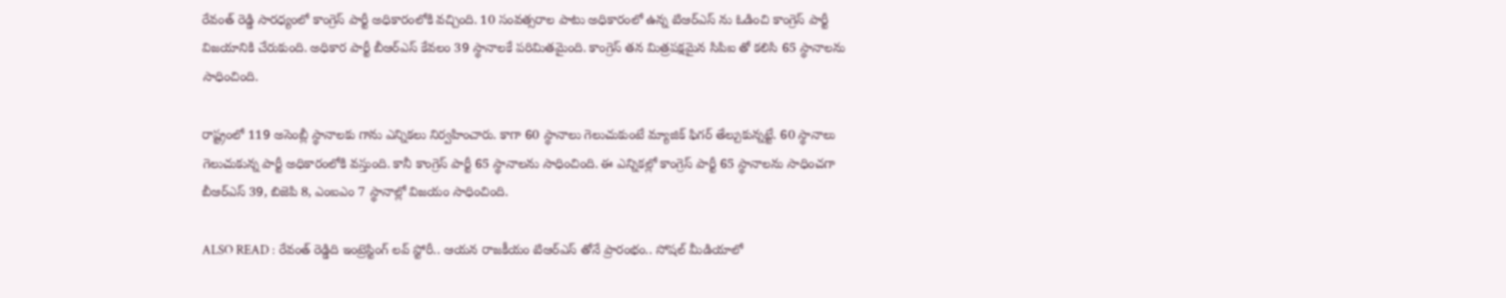రేవంత్ రెడ్డి సారధ్యంలో కాంగ్రెస్ పార్టీ అధికారంలోకి వచ్చింది. 10 సంవత్సరాల పాటు అధికారంలో ఉన్న టిఆర్ఎస్ ను ఓడించి కాంగ్రెస్ పార్టీ విజయానికి చేరుకుంది. అధికార పార్టీ బీఆర్ఎస్ కేవలం 39 స్థానాలకే పరిమితమైంది. కాంగ్రెస్ తన మిత్రపక్షమైన సిపిఐ తో కలిసి 65 స్థానాలను సాధించింది.

రాష్ట్రంలో 119 అసెంబ్లీ స్థానాలకు గాను ఎన్నికలు నిర్వహించారు. కాగా 60 స్థానాలు గెలుచుకుంటే మ్యాజిక్ ఫిగర్ తేల్చుకున్నట్టే. 60 స్థానాలు గెలుచుకున్న పార్టీ అధికారంలోకి వస్తుంది. కానీ కాంగ్రెస్ పార్టీ 65 స్థానాలను సాధించింది. ఈ ఎన్నికల్లో కాంగ్రెస్ పార్టీ 65 స్థానాలను సాధించగా బీఆర్ఎస్ 39, బిజెపి 8, ఎంఐఎం 7 స్థానాల్లో విజయం సాధించింది.

ALSO READ : రేవంత్ రెడ్డిది ఇంట్రెస్టింగ్ లవ్ స్టోరీ.. ఆయన రాజకీయం టిఆర్ఎస్ తోనే ప్రారంభం.. సోషల్ మీడియాలో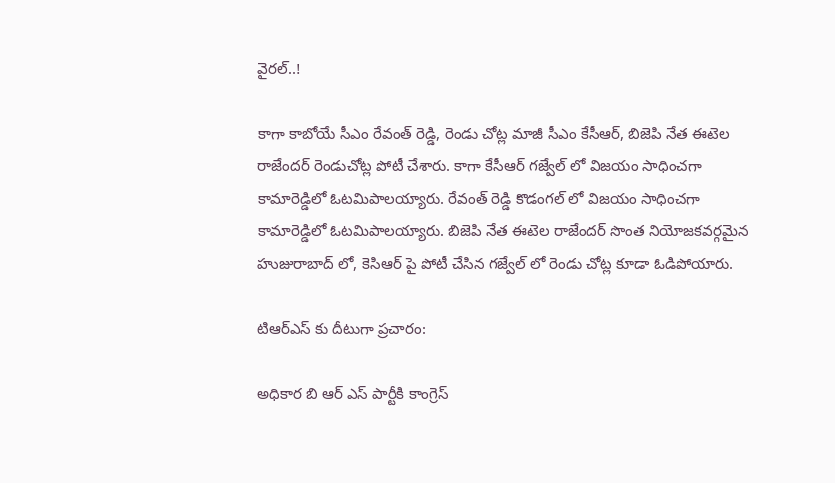వైరల్..!

కాగా కాబోయే సీఎం రేవంత్ రెడ్డి, రెండు చోట్ల మాజీ సీఎం కేసీఆర్, బిజెపి నేత ఈటెల రాజేందర్ రెండుచోట్ల పోటీ చేశారు. కాగా కేసీఆర్ గజ్వేల్ లో విజయం సాధించగా కామారెడ్డిలో ఓటమిపాలయ్యారు. రేవంత్ రెడ్డి కొడంగల్ లో విజయం సాధించగా కామారెడ్డిలో ఓటమిపాలయ్యారు. బిజెపి నేత ఈటెల రాజేందర్ సొంత నియోజకవర్గమైన హుజురాబాద్ లో, కెసిఆర్ పై పోటీ చేసిన గజ్వేల్ లో రెండు చోట్ల కూడా ఓడిపోయారు.

టిఆర్ఎస్ కు దీటుగా ప్రచారం:

అధికార బి ఆర్ ఎస్ పార్టీకి కాంగ్రెస్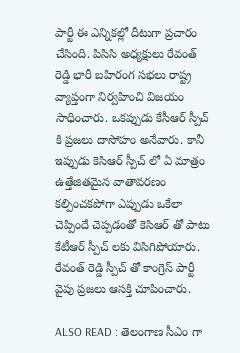పార్టీ ఈ ఎన్నికల్లో దీటుగా ప్రచారం చేసింది. పిసిసి అధ్యక్షులు రేవంత్ రెడ్డి భారీ బహిరంగ సభలు రాష్ట్ర వ్యాప్తంగా నిర్వహించి విజయం సాధించారు. ఒకప్పుడు కేసీఆర్ స్పీచ్ కి ప్రజలు దాసోహం అనేవారు. కానీ ఇప్పుడు కెసిఆర్ స్పీచ్ లో ఏ మాత్రం ఉత్తేజితమైన వాతావరణం కల్పించకపోగా ఎప్పుడు ఒకేలా చెప్పిందే చెప్పడంతో కెసిఆర్ తో పాటు కేటీఆర్ స్పీచ్ లకు విసిగిపోయారు. రేవంత్ రెడ్డి స్పీచ్ తో కాంగ్రెస్ పార్టీ వైపు ప్రజలు ఆసక్తి చూపించారు.

ALSO READ : తెలంగాణ సీఎం గా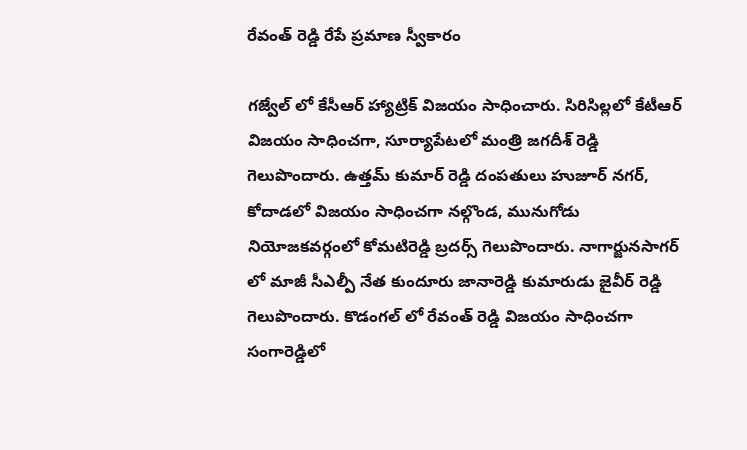రేవంత్ రెడ్డి రేపే ప్రమాణ స్వీకారం

గజ్వేల్ లో కేసీఆర్ హ్యాట్రిక్ విజయం సాధించారు. సిరిసిల్లలో కేటీఆర్ విజయం సాధించగా, సూర్యాపేటలో మంత్రి జగదీశ్ రెడ్డి గెలుపొందారు. ఉత్తమ్ కుమార్ రెడ్డి దంపతులు హుజూర్ నగర్, కోదాడలో విజయం సాధించగా నల్గొండ, మునుగోడు నియోజకవర్గంలో కోమటిరెడ్డి బ్రదర్స్ గెలుపొందారు. నాగార్జునసాగర్ లో మాజీ సీఎల్పీ నేత కుందూరు జానారెడ్డి కుమారుడు జైవీర్ రెడ్డి గెలుపొందారు. కొడంగల్ లో రేవంత్ రెడ్డి విజయం సాధించగా సంగారెడ్డిలో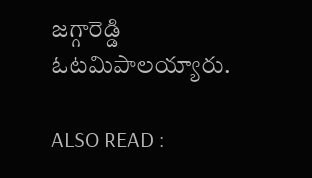జగ్గారెడ్డి ఓటమిపాలయ్యారు.

ALSO READ :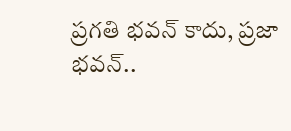ప్రగతి భవన్ కాదు, ప్రజా భవన్..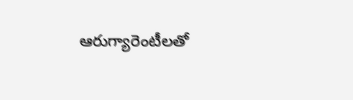ఆరుగ్యారెంటీలతో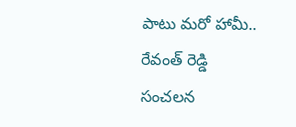పాటు మరో హామీ.. రేవంత్ రెడ్డి సంచలన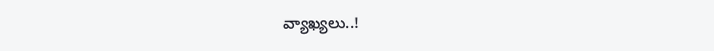వ్యాఖ్యలు..!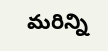మరిన్ని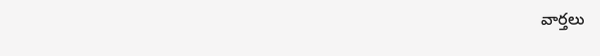వార్తలు